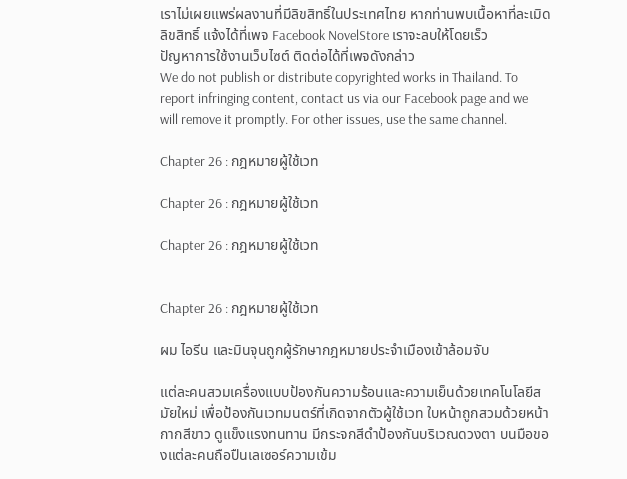เราไม่เผยแพร่ผลงานที่มีลิขสิทธิ์ในประเทศไทย หากท่านพบเนื้อหาที่ละเมิดลิขสิทธิ์ แจ้งได้ที่เพจ Facebook NovelStore เราจะลบให้โดยเร็ว
ปัญหาการใช้งานเว็บไซต์ ติดต่อได้ที่เพจดังกล่าว
We do not publish or distribute copyrighted works in Thailand. To report infringing content, contact us via our Facebook page and we will remove it promptly. For other issues, use the same channel.

Chapter 26 : กฎหมายผู้ใช้เวท

Chapter 26 : กฎหมายผู้ใช้เวท

Chapter 26 : กฎหมายผู้ใช้เวท


Chapter 26 : กฎหมายผู้ใช้เวท

ผม ไอรีน และมินจุนถูกผู้รักษากฎหมายประจำเมืองเข้าล้อมจับ

แต่ละคนสวมเครื่องแบบป้องกันความร้อนและความเย็นด้วยเทคโนโลยีสมัยใหม่ เพื่อป้องกันเวทมนตร์ที่เกิดจากตัวผู้ใช้เวท ใบหน้าถูกสวมด้วยหน้ากากสีขาว ดูแข็งแรงทนทาน มีกระจกสีดำป้องกันบริเวณดวงตา บนมือของแต่ละคนถือปืนเลเซอร์ความเข้ม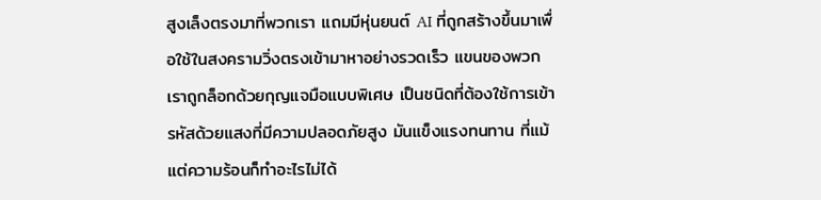สูงเล็งตรงมาที่พวกเรา แถมมีหุ่นยนต์ AI ที่ถูกสร้างขึ้นมาเพื่อใช้ในสงครามวิ่งตรงเข้ามาหาอย่างรวดเร็ว แขนของพวกเราถูกล็อกด้วยกุญแจมือแบบพิเศษ เป็นชนิดที่ต้องใช้การเข้ารหัสด้วยแสงที่มีความปลอดภัยสูง มันแข็งแรงทนทาน ที่แม้แต่ความร้อนก็ทำอะไรไม่ได้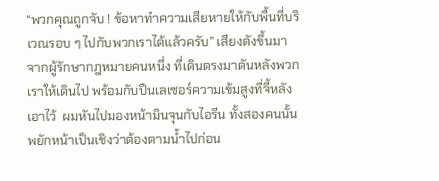“พวกคุณถูกจับ ! ข้อหาทำความเสียหายให้กับพื้นที่บริเวณรอบ ๆ ไปกับพวกเราได้แล้วครับ” เสียงดังขึ้นมาจากผู้รักษากฎหมายคนหนึ่ง ที่เดินตรงมาดันหลังพวกเราให้เดินไป พร้อมกับปืนเลเซอร์ความเข้มสูงที่จี้หลังเอาไว้  ผมหันไปมองหน้ามินจุนกับไอรีน ทั้งสองคนนั้นพยักหน้าเป็นเชิงว่าต้องตามน้ำไปก่อน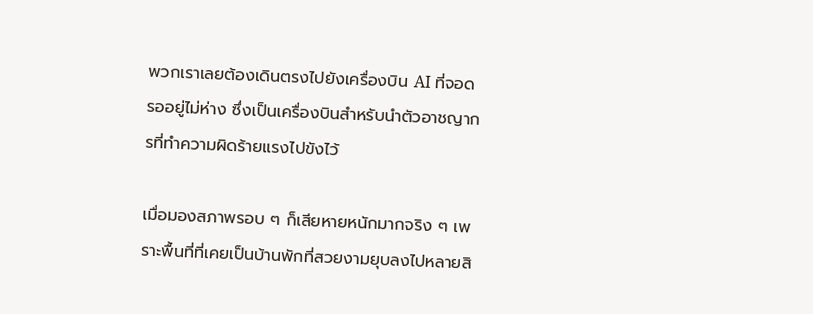พวกเราเลยต้องเดินตรงไปยังเครื่องบิน AI ที่จอดรออยู่ไม่ห่าง ซึ่งเป็นเครื่องบินสำหรับนำตัวอาชญากรที่ทำความผิดร้ายแรงไปขังไว้

เมื่อมองสภาพรอบ ๆ ก็เสียหายหนักมากจริง ๆ เพราะพื้นที่ที่เคยเป็นบ้านพักที่สวยงามยุบลงไปหลายสิ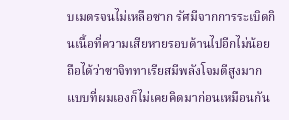บเมตรจนไม่เหลือซาก รัศมีจากการระเบิดกินเนื้อที่ความเสียหายรอบด้านไปอีกไม่น้อย ถือได้ว่าซาจิททาเรียสมีพลังโจมตีสูงมากแบบที่ผมเองก็ไม่เคยคิดมาก่อนเหมือนกัน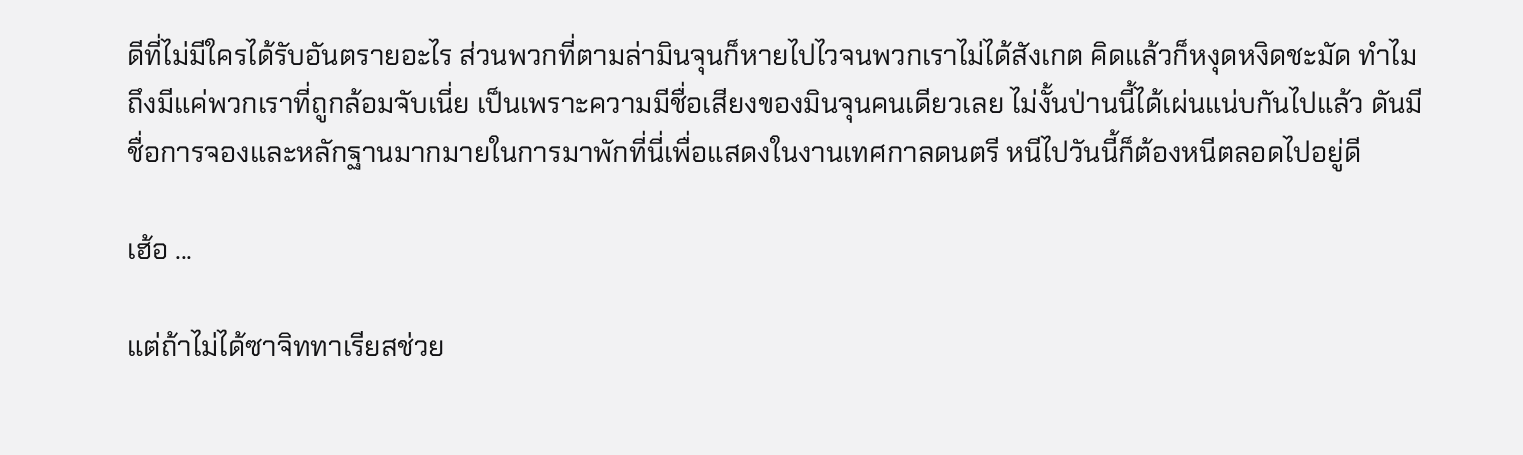ดีที่ไม่มีใครได้รับอันตรายอะไร ส่วนพวกที่ตามล่ามินจุนก็หายไปไวจนพวกเราไม่ได้สังเกต คิดแล้วก็หงุดหงิดชะมัด ทำไมถึงมีแค่พวกเราที่ถูกล้อมจับเนี่ย เป็นเพราะความมีชื่อเสียงของมินจุนคนเดียวเลย ไม่งั้นป่านนี้ได้เผ่นแน่บกันไปแล้ว ดันมีชื่อการจองและหลักฐานมากมายในการมาพักที่นี่เพื่อแสดงในงานเทศกาลดนตรี หนีไปวันนี้ก็ต้องหนีตลอดไปอยู่ดี

เฮ้อ ...

แต่ถ้าไม่ได้ซาจิททาเรียสช่วย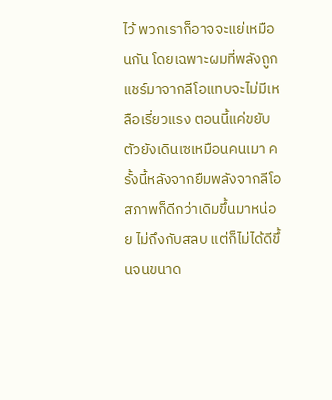ไว้ พวกเราก็อาจจะแย่เหมือนกัน โดยเฉพาะผมที่พลังถูกแชร์มาจากลีโอแทบจะไม่มีเหลือเรี่ยวแรง ตอนนี้แค่ขยับตัวยังเดินเซเหมือนคนเมา ครั้งนี้หลังจากยืมพลังจากลีโอ สภาพก็ดีกว่าเดิมขึ้นมาหน่อย ไม่ถึงกับสลบ แต่ก็ไม่ได้ดีขึ้นจนขนาด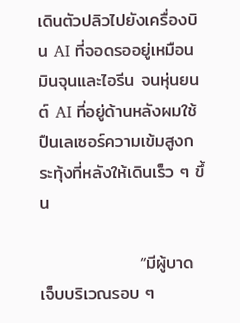เดินตัวปลิวไปยังเครื่องบิน AI ที่จอดรออยู่เหมือนมินจุนและไอรีน จนหุ่นยนต์ AI ที่อยู่ด้านหลังผมใช้ปืนเลเซอร์ความเข้มสูงกระทุ้งที่หลังให้เดินเร็ว ๆ ขึ้น

                “มีผู้บาดเจ็บบริเวณรอบ ๆ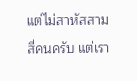แต่ไม่สาหัสสามสี่คนครับ แต่เรา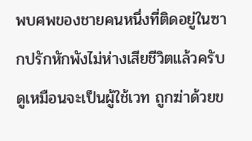พบศพของชายคนหนึ่งที่ติดอยู่ในซากปรักหักพังไม่ห่างเสียชีวิตแล้วครับ ดูเหมือนจะเป็นผู้ใช้เวท ถูกฆ่าด้วยข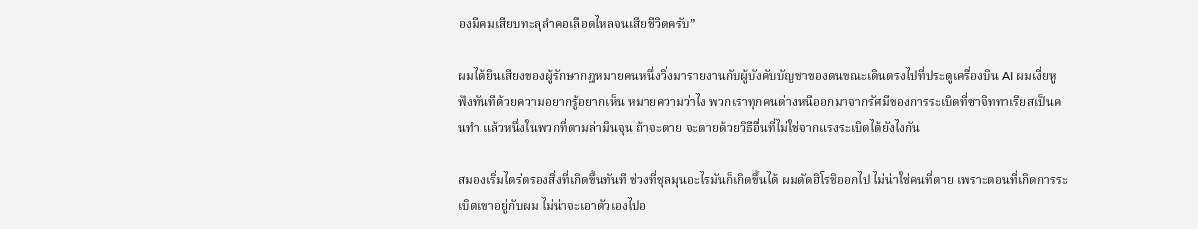องมีคมเสียบทะลุลำคอเลือดไหลจนเสียชีวิตครับ”

ผมได้ยินเสียงของผู้รักษากฎหมายคนหนึ่งวิ่งมารายงานกับผู้บังคับบัญชาของตนขณะเดินตรงไปที่ประตูเครื่องบิน AI ผมเงี่ยหูฟังทันทีด้วยความอยากรู้อยากเห็น หมายความว่าไง พวกเราทุกคนต่างหนีออกมาจากรัศมีของการระเบิดที่ซาจิททาเรียสเป็นคนทำ แล้วหนึ่งในพวกที่ตามล่ามินจุน ถ้าจะตาย จะตายด้วยวิธีอื่นที่ไม่ใช่จากแรงระเบิดได้ยังไงกัน

สมองเริ่มไตร่ตรองสิ่งที่เกิดขึ้นทันที ช่วงที่ชุลมุนอะไรมันก็เกิดขึ้นได้ ผมตัดฮิโรชิออกไป ไม่น่าใช่คนที่ตาย เพราะตอนที่เกิดการระเบิดเขาอยู่กับผม ไม่น่าจะเอาตัวเองไปอ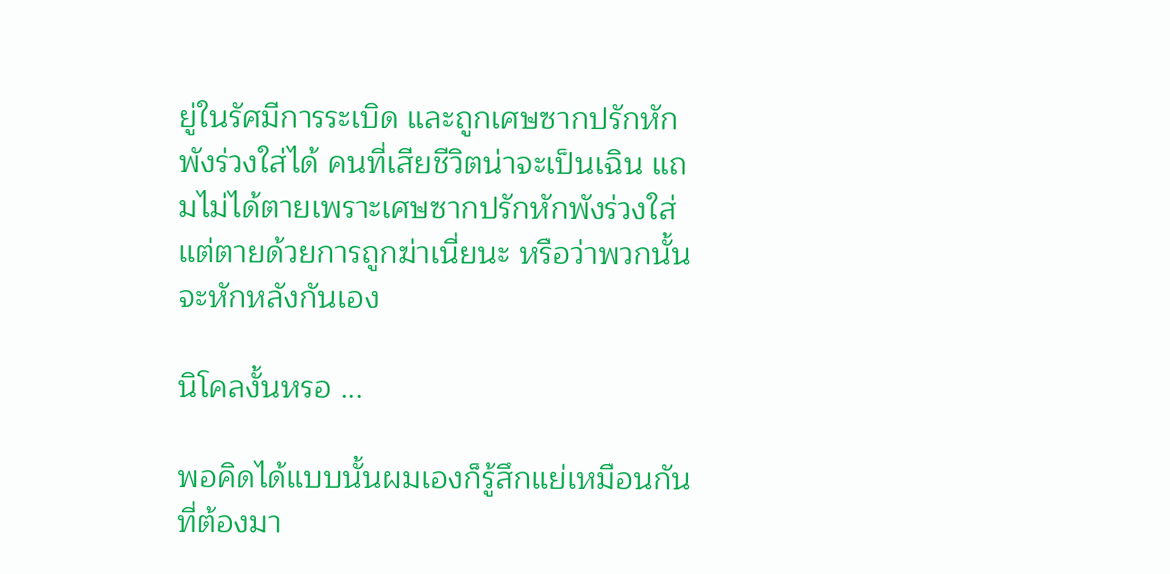ยู่ในรัศมีการระเบิด และถูกเศษซากปรักหักพังร่วงใส่ได้ คนที่เสียชีวิตน่าจะเป็นเฉิน แถมไม่ได้ตายเพราะเศษซากปรักหักพังร่วงใส่ แต่ตายด้วยการถูกฆ่าเนี่ยนะ หรือว่าพวกนั้นจะหักหลังกันเอง

นิโคลงั้นหรอ ...

พอคิดได้แบบนั้นผมเองก็รู้สึกแย่เหมือนกัน ที่ต้องมา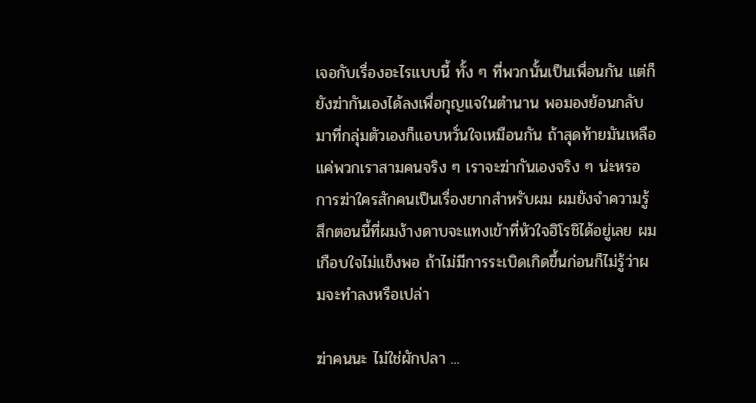เจอกับเรื่องอะไรแบบนี้ ทั้ง ๆ ที่พวกนั้นเป็นเพื่อนกัน แต่ก็ยังฆ่ากันเองได้ลงเพื่อกุญแจในตำนาน พอมองย้อนกลับมาที่กลุ่มตัวเองก็แอบหวั่นใจเหมือนกัน ถ้าสุดท้ายมันเหลือแค่พวกเราสามคนจริง ๆ เราจะฆ่ากันเองจริง ๆ น่ะหรอ การฆ่าใครสักคนเป็นเรื่องยากสำหรับผม ผมยังจำความรู้สึกตอนนี้ที่ผมง้างดาบจะแทงเข้าที่หัวใจฮิโรชิได้อยู่เลย ผมเกือบใจไม่แข็งพอ ถ้าไม่มีการระเบิดเกิดขึ้นก่อนก็ไม่รู้ว่าผมจะทำลงหรือเปล่า

ฆ่าคนนะ ไม่ใช่ผักปลา ...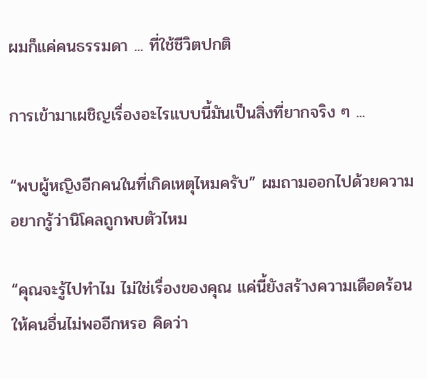ผมก็แค่คนธรรมดา ... ที่ใช้ชีวิตปกติ

การเข้ามาเผชิญเรื่องอะไรแบบนี้มันเป็นสิ่งที่ยากจริง ๆ ...

“พบผู้หญิงอีกคนในที่เกิดเหตุไหมครับ” ผมถามออกไปด้วยความอยากรู้ว่านิโคลถูกพบตัวไหม

“คุณจะรู้ไปทำไม ไม่ใช่เรื่องของคุณ แค่นี้ยังสร้างความเดือดร้อนให้คนอื่นไม่พออีกหรอ คิดว่า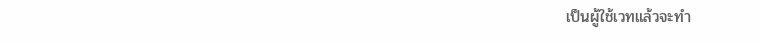เป็นผู้ใช้เวทแล้วจะทำ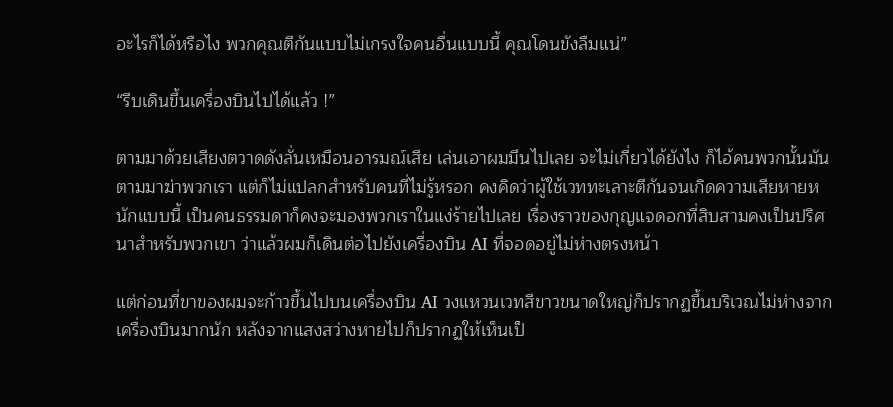อะไรก็ได้หรือไง พวกคุณตีกันแบบไม่เกรงใจคนอื่นแบบนี้ คุณโดนขังลืมแน่”

“รีบเดินขึ้นเครื่องบินไปได้แล้ว !”

ตามมาด้วยเสียงตวาดดังลั่นเหมือนอารมณ์เสีย เล่นเอาผมมึนไปเลย จะไม่เกี่ยวได้ยังไง ก็ไอ้คนพวกนั้นมันตามมาฆ่าพวกเรา แต่ก็ไม่แปลกสำหรับคนที่ไม่รู้หรอก คงคิดว่าผู้ใช้เวททะเลาะตีกันจนเกิดความเสียหายหนักแบบนี้ เป็นคนธรรมดาก็คงจะมองพวกเราในแง่ร้ายไปเลย เรื่องราวของกุญแจดอกที่สิบสามคงเป็นปริศนาสำหรับพวกเขา ว่าแล้วผมก็เดินต่อไปยังเครื่องบิน AI ที่จอดอยู่ไม่ห่างตรงหน้า

แต่ก่อนที่ขาของผมจะก้าวขึ้นไปบนเครื่องบิน AI วงแหวนเวทสีขาวขนาดใหญ่ก็ปรากฏขึ้นบริเวณไม่ห่างจากเครื่องบินมากนัก หลังจากแสงสว่างหายไปก็ปรากฏให้เห็นเป็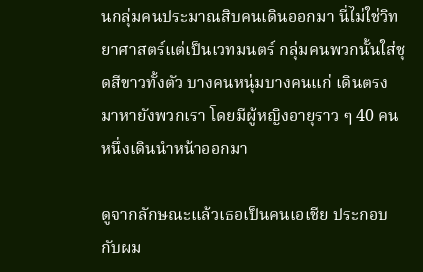นกลุ่มคนประมาณสิบคนเดินออกมา นี่ไม่ใช่วิทยาศาสตร์แต่เป็นเวทมนตร์ กลุ่มคนพวกนั้นใส่ชุดสีขาวทั้งตัว บางคนหนุ่มบางคนแก่ เดินตรงมาหายังพวกเรา โดยมีผู้หญิงอายุราว ๆ 40 คนหนึ่งเดินนำหน้าออกมา

ดูจากลักษณะแล้วเธอเป็นคนเอเชีย ประกอบกับผม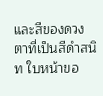และสีของดวงตาที่เป็นสีดำสนิท ใบหน้าขอ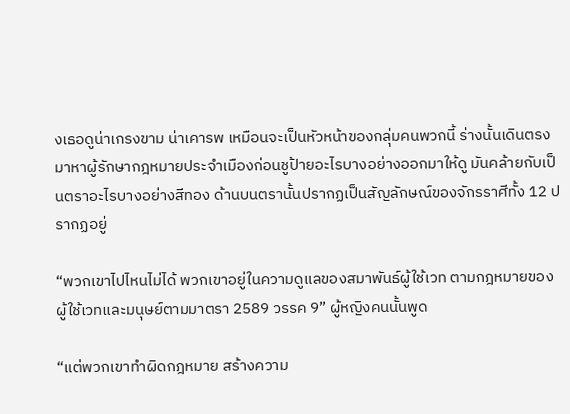งเธอดูน่าเกรงขาม น่าเคารพ เหมือนจะเป็นหัวหน้าของกลุ่มคนพวกนี้ ร่างนั้นเดินตรงมาหาผู้รักษากฎหมายประจำเมืองก่อนชูป้ายอะไรบางอย่างออกมาให้ดู มันคล้ายกับเป็นตราอะไรบางอย่างสีทอง ด้านบนตรานั้นปรากฏเป็นสัญลักษณ์ของจักรราศีทั้ง 12 ปรากฏอยู่

“พวกเขาไปไหนไม่ได้ พวกเขาอยู่ในความดูแลของสมาพันธ์ผู้ใช้เวท ตามกฎหมายของผู้ใช้เวทและมนุษย์ตามมาตรา 2589 วรรค 9” ผู้หญิงคนนั้นพูด

“แต่พวกเขาทำผิดกฎหมาย สร้างความ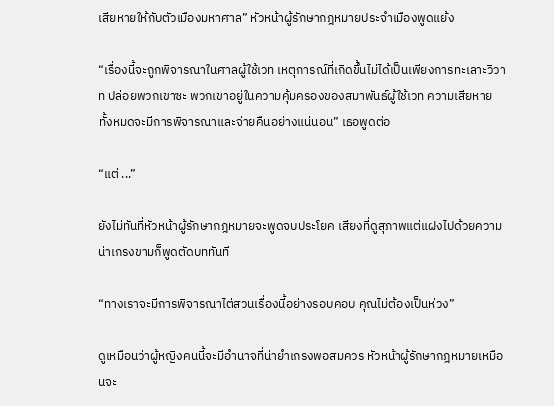เสียหายให้กับตัวเมืองมหาศาล” หัวหน้าผู้รักษากฎหมายประจำเมืองพูดแย้ง

“เรื่องนี้จะถูกพิจารณาในศาลผู้ใช้เวท เหตุการณ์ที่เกิดขึ้นไม่ได้เป็นเพียงการทะเลาะวิวาท ปล่อยพวกเขาซะ พวกเขาอยู่ในความคุ้มครองของสมาพันธ์ผู้ใช้เวท ความเสียหายทั้งหมดจะมีการพิจารณาและจ่ายคืนอย่างแน่นอน” เธอพูดต่อ

“แต่ ...”

ยังไม่ทันที่หัวหน้าผู้รักษากฎหมายจะพูดจบประโยค เสียงที่ดูสุภาพแต่แฝงไปด้วยความน่าเกรงขามก็พูดตัดบททันที

“ทางเราจะมีการพิจารณาไต่สวนเรื่องนี้อย่างรอบคอบ คุณไม่ต้องเป็นห่วง”

ดูเหมือนว่าผู้หญิงคนนี้จะมีอำนาจที่น่ายำเกรงพอสมควร หัวหน้าผู้รักษากฎหมายเหมือนจะ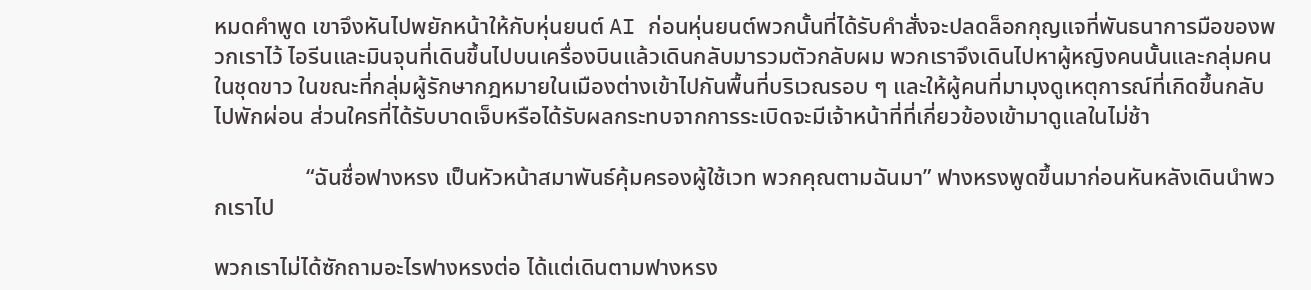หมดคำพูด เขาจึงหันไปพยักหน้าให้กับหุ่นยนต์ AI ก่อนหุ่นยนต์พวกนั้นที่ได้รับคำสั่งจะปลดล็อกกุญแจที่พันธนาการมือของพวกเราไว้ ไอรีนและมินจุนที่เดินขึ้นไปบนเครื่องบินแล้วเดินกลับมารวมตัวกลับผม พวกเราจึงเดินไปหาผู้หญิงคนนั้นและกลุ่มคนในชุดขาว ในขณะที่กลุ่มผู้รักษากฎหมายในเมืองต่างเข้าไปกันพื้นที่บริเวณรอบ ๆ และให้ผู้คนที่มามุงดูเหตุการณ์ที่เกิดขึ้นกลับไปพักผ่อน ส่วนใครที่ได้รับบาดเจ็บหรือได้รับผลกระทบจากการระเบิดจะมีเจ้าหน้าที่ที่เกี่ยวข้องเข้ามาดูแลในไม่ช้า

                “ฉันชื่อฟางหรง เป็นหัวหน้าสมาพันธ์คุ้มครองผู้ใช้เวท พวกคุณตามฉันมา” ฟางหรงพูดขึ้นมาก่อนหันหลังเดินนำพวกเราไป

พวกเราไม่ได้ซักถามอะไรฟางหรงต่อ ได้แต่เดินตามฟางหรง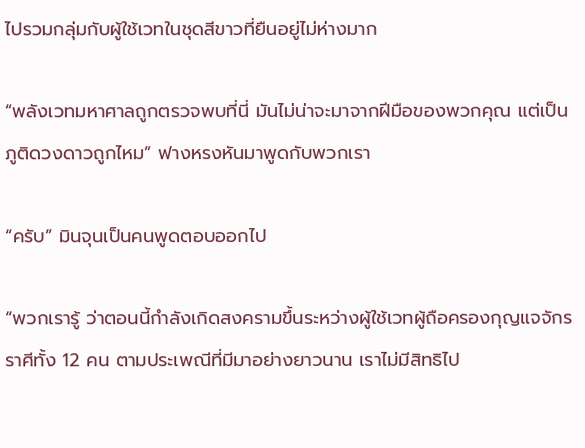ไปรวมกลุ่มกับผู้ใช้เวทในชุดสีขาวที่ยืนอยู่ไม่ห่างมาก

“พลังเวทมหาศาลถูกตรวจพบที่นี่ มันไม่น่าจะมาจากฝีมือของพวกคุณ แต่เป็นภูติดวงดาวถูกไหม” ฟางหรงหันมาพูดกับพวกเรา

“ครับ” มินจุนเป็นคนพูดตอบออกไป

“พวกเรารู้ ว่าตอนนี้กำลังเกิดสงครามขึ้นระหว่างผู้ใช้เวทผู้ถือครองกุญแจจักรราศีทั้ง 12 คน ตามประเพณีที่มีมาอย่างยาวนาน เราไม่มีสิทธิไป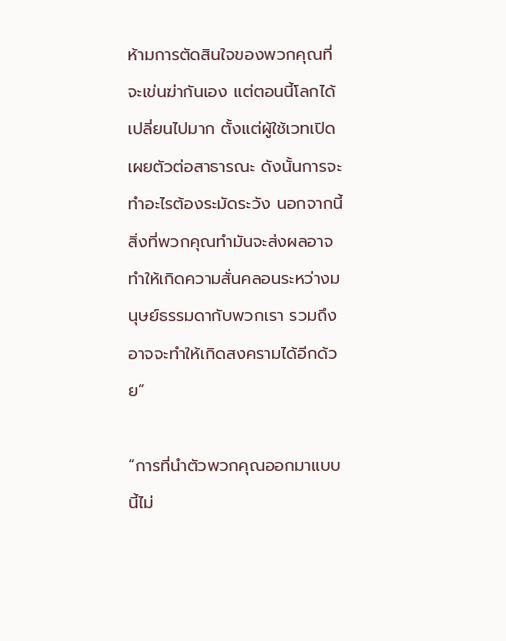ห้ามการตัดสินใจของพวกคุณที่จะเข่นฆ่ากันเอง แต่ตอนนี้โลกได้เปลี่ยนไปมาก ตั้งแต่ผู้ใช้เวทเปิดเผยตัวต่อสาธารณะ ดังนั้นการจะทำอะไรต้องระมัดระวัง นอกจากนี้ สิ่งที่พวกคุณทำมันจะส่งผลอาจทำให้เกิดความสั่นคลอนระหว่างมนุษย์ธรรมดากับพวกเรา รวมถึงอาจจะทำให้เกิดสงครามได้อีกด้วย”

“การที่นำตัวพวกคุณออกมาแบบนี้ไม่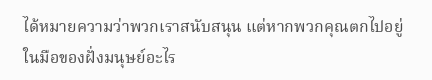ได้หมายความว่าพวกเราสนับสนุน แต่หากพวกคุณตกไปอยู่ในมือของฝั่งมนุษย์อะไร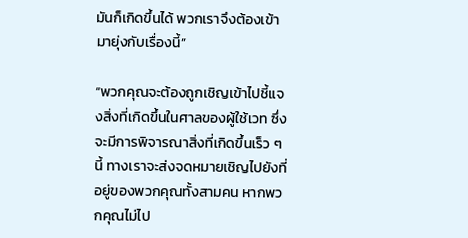มันก็เกิดขึ้นได้ พวกเราจึงต้องเข้ามายุ่งกับเรื่องนี้”

“พวกคุณจะต้องถูกเชิญเข้าไปชี้แจงสิ่งที่เกิดขึ้นในศาลของผู้ใช้เวท ซึ่งจะมีการพิจารณาสิ่งที่เกิดขึ้นเร็ว ๆ นี้ ทางเราจะส่งจดหมายเชิญไปยังที่อยู่ของพวกคุณทั้งสามคน หากพวกคุณไม่ไป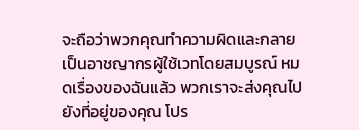จะถือว่าพวกคุณทำความผิดและกลายเป็นอาชญากรผู้ใช้เวทโดยสมบูรณ์ หมดเรื่องของฉันแล้ว พวกเราจะส่งคุณไปยังที่อยู่ของคุณ โปร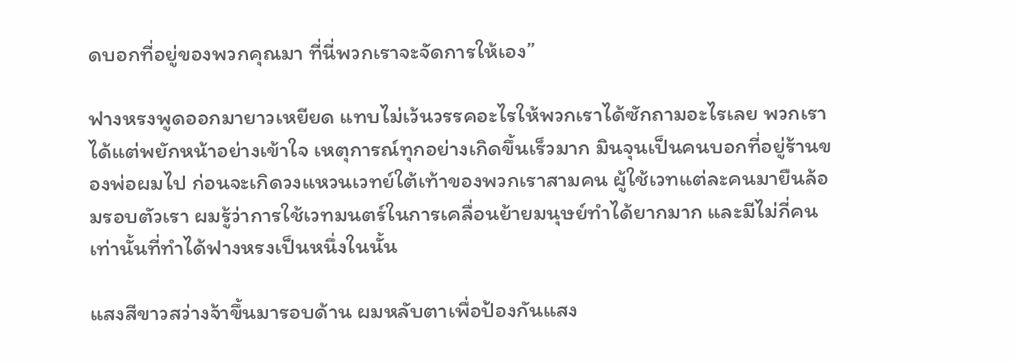ดบอกที่อยู่ของพวกคุณมา ที่นี่พวกเราจะจัดการให้เอง”

ฟางหรงพูดออกมายาวเหยียด แทบไม่เว้นวรรคอะไรให้พวกเราได้ซักถามอะไรเลย พวกเราได้แต่พยักหน้าอย่างเข้าใจ เหตุการณ์ทุกอย่างเกิดขึ้นเร็วมาก มินจุนเป็นคนบอกที่อยู่ร้านของพ่อผมไป ก่อนจะเกิดวงแหวนเวทย์ใต้เท้าของพวกเราสามคน ผู้ใช้เวทแต่ละคนมายืนล้อมรอบตัวเรา ผมรู้ว่าการใช้เวทมนตร์ในการเคลื่อนย้ายมนุษย์ทำได้ยากมาก และมีไม่กี่คนเท่านั้นที่ทำได้ฟางหรงเป็นหนึ่งในนั้น

แสงสีขาวสว่างจ้าขึ้นมารอบด้าน ผมหลับตาเพื่อป้องกันแสง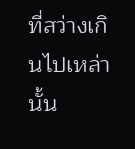ที่สว่างเกินไปเหล่านั้น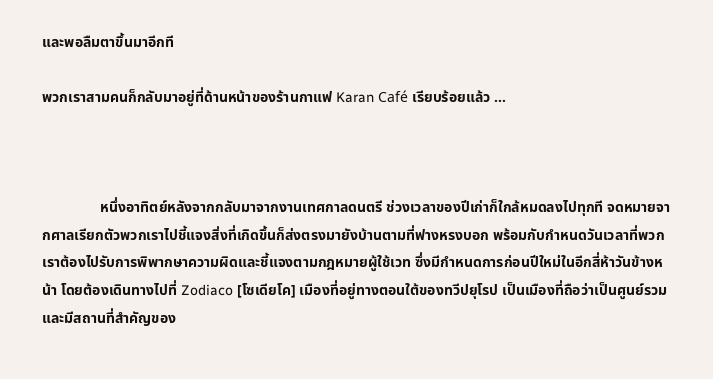และพอลืมตาขึ้นมาอีกที

พวกเราสามคนก็กลับมาอยู่ที่ด้านหน้าของร้านกาแฟ Karan Café เรียบร้อยแล้ว …



                หนึ่งอาทิตย์หลังจากกลับมาจากงานเทศกาลดนตรี ช่วงเวลาของปีเก่าก็ใกล้หมดลงไปทุกที จดหมายจากศาลเรียกตัวพวกเราไปชี้แจงสิ่งที่เกิดขึ้นก็ส่งตรงมายังบ้านตามที่ฟางหรงบอก พร้อมกับกำหนดวันเวลาที่พวกเราต้องไปรับการพิพากษาความผิดและชี้แจงตามกฎหมายผู้ใช้เวท ซึ่งมีกำหนดการก่อนปีใหม่ในอีกสี่ห้าวันข้างหน้า โดยต้องเดินทางไปที่ Zodiaco [โซเดียโค] เมืองที่อยู่ทางตอนใต้ของทวีปยุโรป เป็นเมืองที่ถือว่าเป็นศูนย์รวม และมีสถานที่สำคัญของ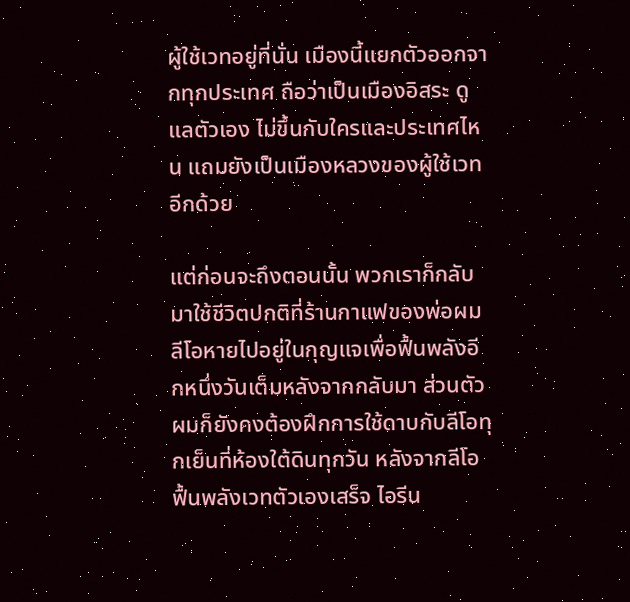ผู้ใช้เวทอยู่ที่นั่น เมืองนี้แยกตัวออกจากทุกประเทศ ถือว่าเป็นเมืองอิสระ ดูแลตัวเอง ไม่ขึ้นกับใครและประเทศไหน แถมยังเป็นเมืองหลวงของผู้ใช้เวทอีกด้วย

แต่ก่อนจะถึงตอนนั้น พวกเราก็กลับมาใช้ชีวิตปกติที่ร้านกาแฟของพ่อผม ลีโอหายไปอยู่ในกุญแจเพื่อฟื้นพลังอีกหนึ่งวันเต็มหลังจากกลับมา ส่วนตัวผมก็ยังคงต้องฝึกการใช้ดาบกับลีโอทุกเย็นที่ห้องใต้ดินทุกวัน หลังจากลีโอฟื้นพลังเวทตัวเองเสร็จ ไอรีน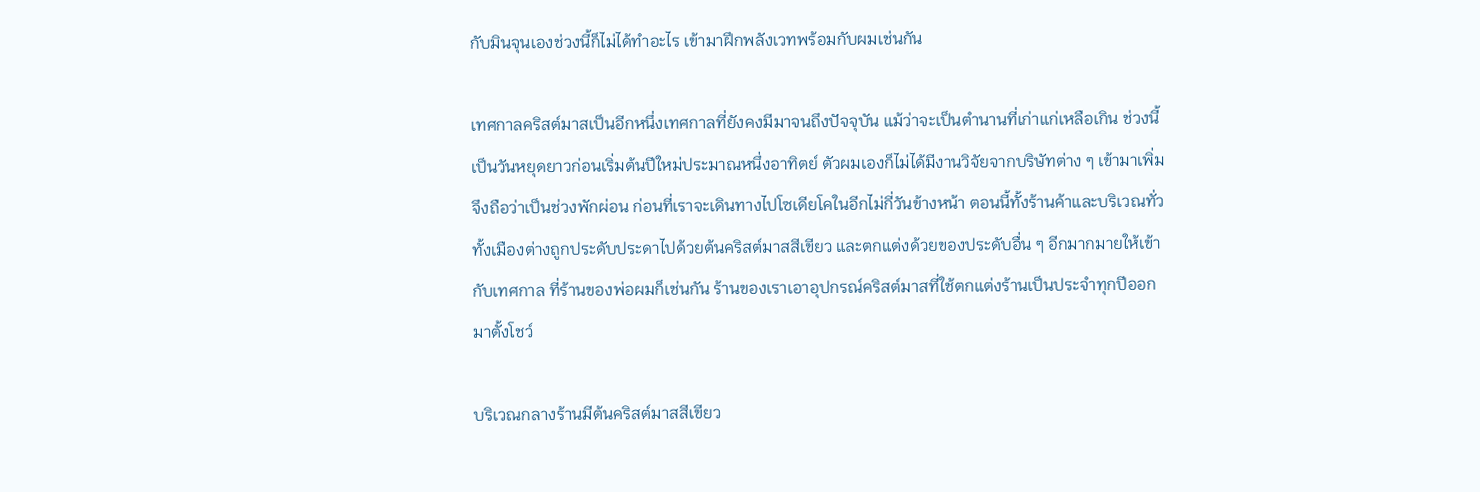กับมินจุนเองช่วงนี้ก็ไม่ได้ทำอะไร เข้ามาฝึกพลังเวทพร้อมกับผมเช่นกัน

เทศกาลคริสต์มาสเป็นอีกหนึ่งเทศกาลที่ยังคงมีมาจนถึงปัจจุบัน แม้ว่าจะเป็นตำนานที่เก่าแก่เหลือเกิน ช่วงนี้เป็นวันหยุดยาวก่อนเริ่มต้นปีใหม่ประมาณหนึ่งอาทิตย์ ตัวผมเองก็ไม่ได้มีงานวิจัยจากบริษัทต่าง ๆ เข้ามาเพิ่ม จึงถือว่าเป็นช่วงพักผ่อน ก่อนที่เราจะเดินทางไปโซเดียโคในอีกไม่กี่วันข้างหน้า ตอนนี้ทั้งร้านค้าและบริเวณทั่วทั้งเมืองต่างถูกประดับประดาไปด้วยต้นคริสต์มาสสีเขียว และตกแต่งด้วยของประดับอื่น ๆ อีกมากมายให้เข้ากับเทศกาล ที่ร้านของพ่อผมก็เช่นกัน ร้านของเราเอาอุปกรณ์คริสต์มาสที่ใช้ตกแต่งร้านเป็นประจำทุกปีออกมาตั้งโชว์

บริเวณกลางร้านมีต้นคริสต์มาสสีเขียว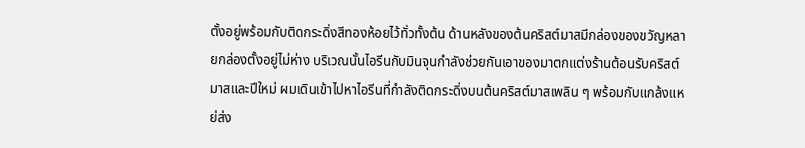ตั้งอยู่พร้อมกับติดกระดิ่งสีทองห้อยไว้ทั่วทั้งต้น ด้านหลังของต้นคริสต์มาสมีกล่องของขวัญหลายกล่องตั้งอยู่ไม่ห่าง บริเวณนั้นไอรีนกับมินจุนกำลังช่วยกันเอาของมาตกแต่งร้านต้อนรับคริสต์มาสและปีใหม่ ผมเดินเข้าไปหาไอรีนที่กำลังติดกระดิ่งบนต้นคริสต์มาสเพลิน ๆ พร้อมกับแกล้งแหย่ส่ง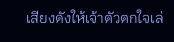เสียงดังให้เจ้าตัวตกใจเล่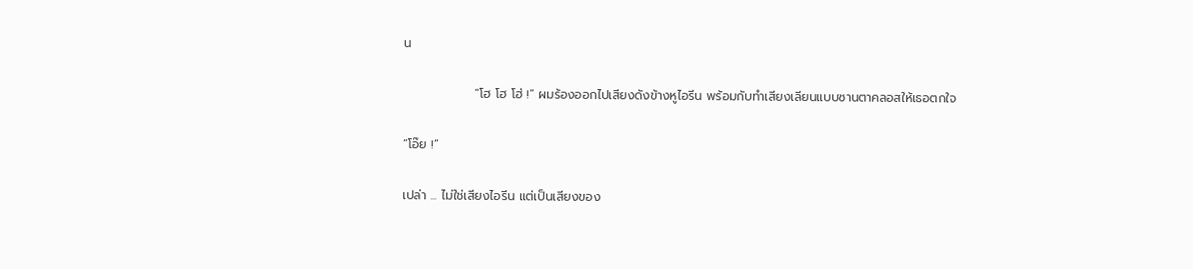น

                “โฮ โฮ โฮ่ !” ผมร้องออกไปเสียงดังข้างหูไอรีน พร้อมกับทำเสียงเลียนแบบซานตาคลอสให้เธอตกใจ

“โอ๊ย !”

เปล่า ... ไม่ใช่เสียงไอรีน แต่เป็นเสียงของ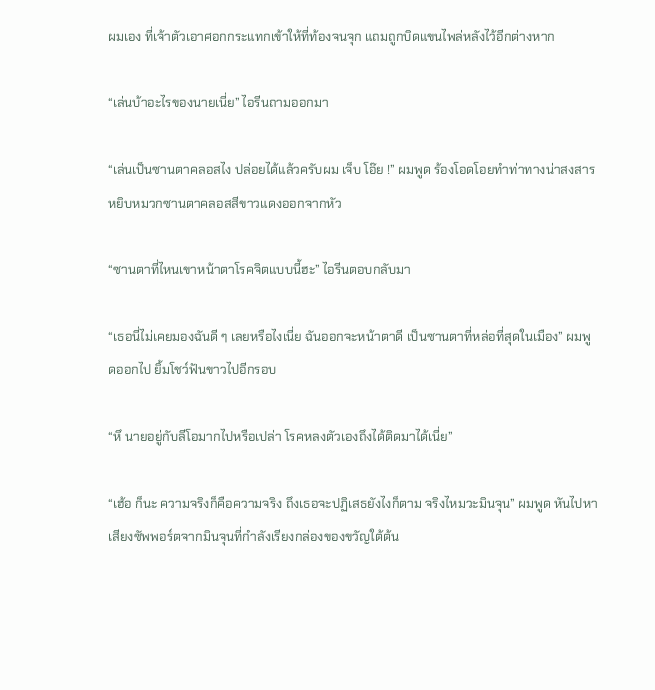ผมเอง ที่เจ้าตัวเอาศอกกระแทกเข้าให้ที่ท้องจนจุก แถมถูกบิดแขนไพล่หลังไว้อีกต่างหาก

“เล่นบ้าอะไรของนายเนี่ย” ไอรีนถามออกมา

“เล่นเป็นซานตาคลอสไง ปล่อยได้แล้วครับผม เจ็บ โอ๊ย !” ผมพูด ร้องโอดโอยทำท่าทางน่าสงสาร หยิบหมวกซานตาคลอสสีขาวแดงออกจากหัว

“ซานตาที่ไหนเขาหน้าตาโรคจิตแบบนี้ฮะ” ไอรีนตอบกลับมา

“เธอนี่ไม่เคยมองฉันดี ๆ เลยหรือไงเนี่ย ฉันออกจะหน้าตาดี เป็นซานตาที่หล่อที่สุดในเมือง” ผมพูดออกไป ยิ้มโชว์ฟันขาวไปอีกรอบ

“หึ นายอยู่กับลีโอมากไปหรือเปล่า โรคหลงตัวเองถึงได้ติดมาได้เนี่ย”

“เฮ้อ ก็นะ ความจริงก็คือความจริง ถึงเธอจะปฏิเสธยังไงก็ตาม จริงไหมวะมินจุน” ผมพูด หันไปหาเสียงซัพพอร์ตจากมินจุนที่กำลังเรียงกล่องของขวัญใต้ต้น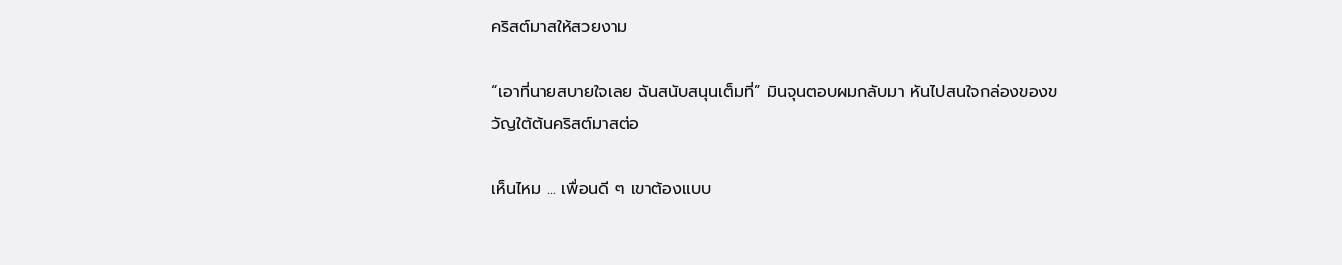คริสต์มาสให้สวยงาม

“เอาที่นายสบายใจเลย ฉันสนับสนุนเต็มที่” มินจุนตอบผมกลับมา หันไปสนใจกล่องของขวัญใต้ต้นคริสต์มาสต่อ

เห็นไหม ... เพื่อนดี ๆ เขาต้องแบบ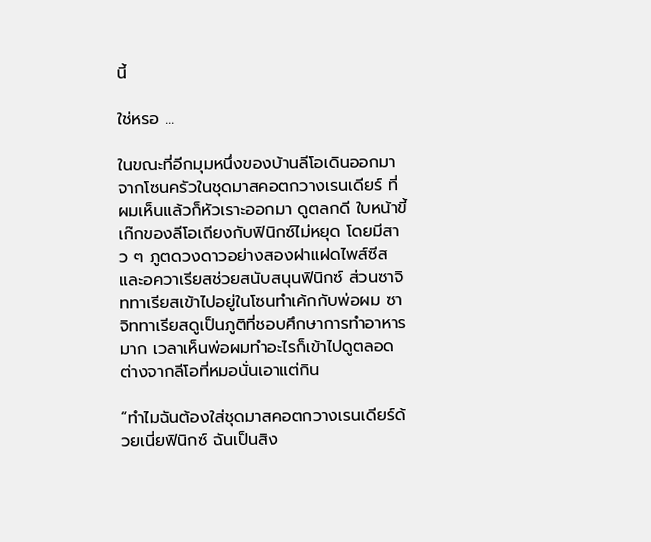นี้

ใช่หรอ ...

ในขณะที่อีกมุมหนึ่งของบ้านลีโอเดินออกมาจากโซนครัวในชุดมาสคอตกวางเรนเดียร์ ที่ผมเห็นแล้วก็หัวเราะออกมา ดูตลกดี ใบหน้าขี้เก๊กของลีโอเถียงกับฟินิกซ์ไม่หยุด โดยมีสาว ๆ ภูตดวงดาวอย่างสองฝาแฝดไพส์ซีสและอควาเรียสช่วยสนับสนุนฟินิกซ์ ส่วนซาจิททาเรียสเข้าไปอยู่ในโซนทำเค้กกับพ่อผม ซาจิททาเรียสดูเป็นภูติที่ชอบศึกษาการทำอาหารมาก เวลาเห็นพ่อผมทำอะไรก็เข้าไปดูตลอด ต่างจากลีโอที่หมอนั่นเอาแต่กิน

“ทำไมฉันต้องใส่ชุดมาสคอตกวางเรนเดียร์ด้วยเนี่ยฟินิกซ์ ฉันเป็นสิง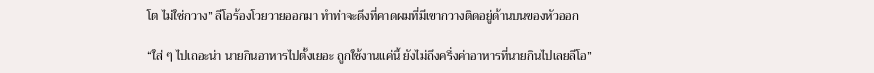โต ไม่ใช่กวาง” ลีโอร้องโวยวายออกมา ทำท่าจะดึงที่คาดผมที่มีเขากวางติดอยู่ด้านบนของหัวออก

“ใส่ ๆ ไปเถอะน่า นายกินอาหารไปตั้งเยอะ ถูกใช้งานแค่นี้ ยังไม่ถึงครึ่งค่าอาหารที่นายกินไปเลยลีโอ”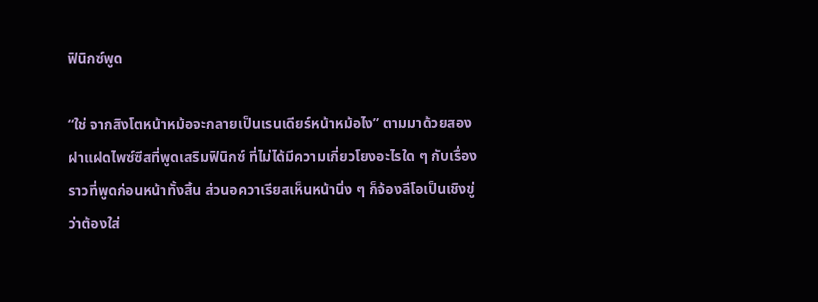ฟินิกซ์พูด

“ใช่ จากสิงโตหน้าหม้อจะกลายเป็นเรนเดียร์หน้าหม้อไง” ตามมาด้วยสองฝาแฝดไพซ์ซีสที่พูดเสริมฟินิกซ์ ที่ไม่ได้มีความเกี่ยวโยงอะไรใด ๆ กับเรื่องราวที่พูดก่อนหน้าทั้งสิ้น ส่วนอควาเรียสเห็นหน้านิ่ง ๆ ก็จ้องลีโอเป็นเชิงขู่ว่าต้องใส่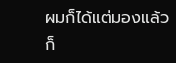ผมก็ได้แต่มองแล้วก็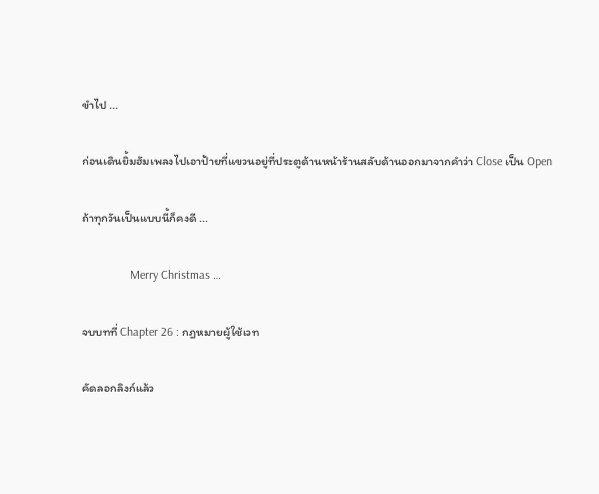ขำไป ...

ก่อนเดินยิ้มฮัมเพลงไปเอาป้ายที่แขวนอยู่ที่ประตูด้านหน้าร้านสลับด้านออกมาจากคำว่า Close เป็น Open

ถ้าทุกวันเป็นแบบนี้ก็คงดี ...

                Merry Christmas …

จบบทที่ Chapter 26 : กฎหมายผู้ใช้เวท

คัดลอกลิงก์แล้ว